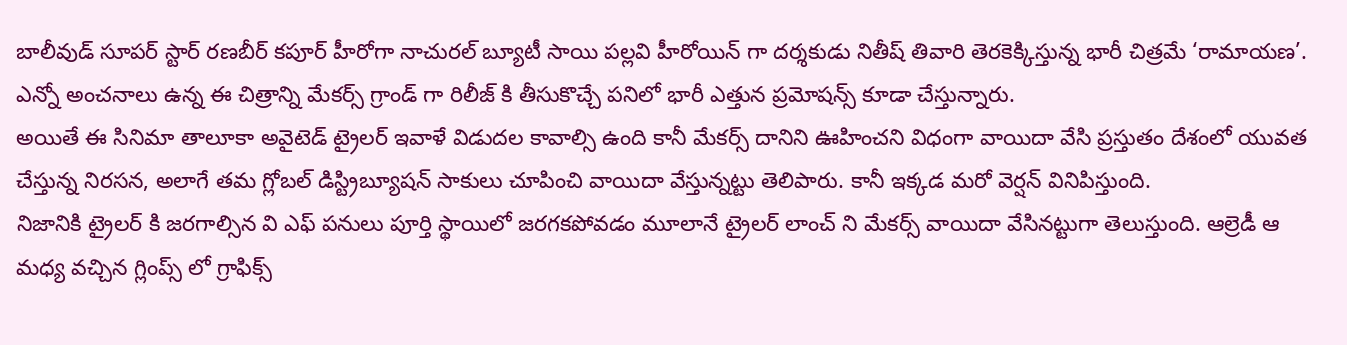బాలీవుడ్ సూపర్ స్టార్ రణబీర్ కపూర్ హీరోగా నాచురల్ బ్యూటీ సాయి పల్లవి హీరోయిన్ గా దర్శకుడు నితీష్ తివారి తెరకెక్కిస్తున్న భారీ చిత్రమే ‘రామాయణ’. ఎన్నో అంచనాలు ఉన్న ఈ చిత్రాన్ని మేకర్స్ గ్రాండ్ గా రిలీజ్ కి తీసుకొచ్చే పనిలో భారీ ఎత్తున ప్రమోషన్స్ కూడా చేస్తున్నారు.
అయితే ఈ సినిమా తాలూకా అవైటెడ్ ట్రైలర్ ఇవాళే విడుదల కావాల్సి ఉంది కానీ మేకర్స్ దానిని ఊహించని విధంగా వాయిదా వేసి ప్రస్తుతం దేశంలో యువత చేస్తున్న నిరసన, అలాగే తమ గ్లోబల్ డిస్ట్రిబ్యూషన్ సాకులు చూపించి వాయిదా వేస్తున్నట్టు తెలిపారు. కానీ ఇక్కడ మరో వెర్షన్ వినిపిస్తుంది.
నిజానికి ట్రైలర్ కి జరగాల్సిన వి ఎఫ్ పనులు పూర్తి స్థాయిలో జరగకపోవడం మూలానే ట్రైలర్ లాంచ్ ని మేకర్స్ వాయిదా వేసినట్టుగా తెలుస్తుంది. ఆల్రెడీ ఆ మధ్య వచ్చిన గ్లింప్స్ లో గ్రాఫిక్స్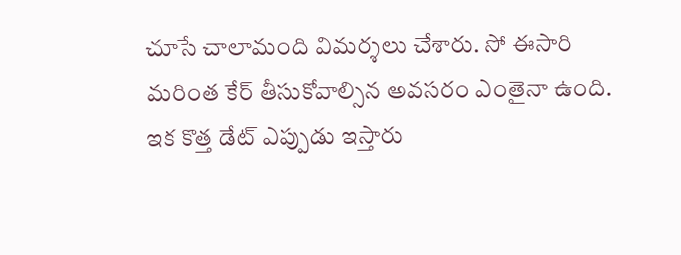చూసే చాలామంది విమర్శలు చేశారు. సో ఈసారి మరింత కేర్ తీసుకోవాల్సిన అవసరం ఎంతైనా ఉంది. ఇక కొత్త డేట్ ఎప్పుడు ఇస్తారు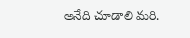అనేది చూడాలి మరి.